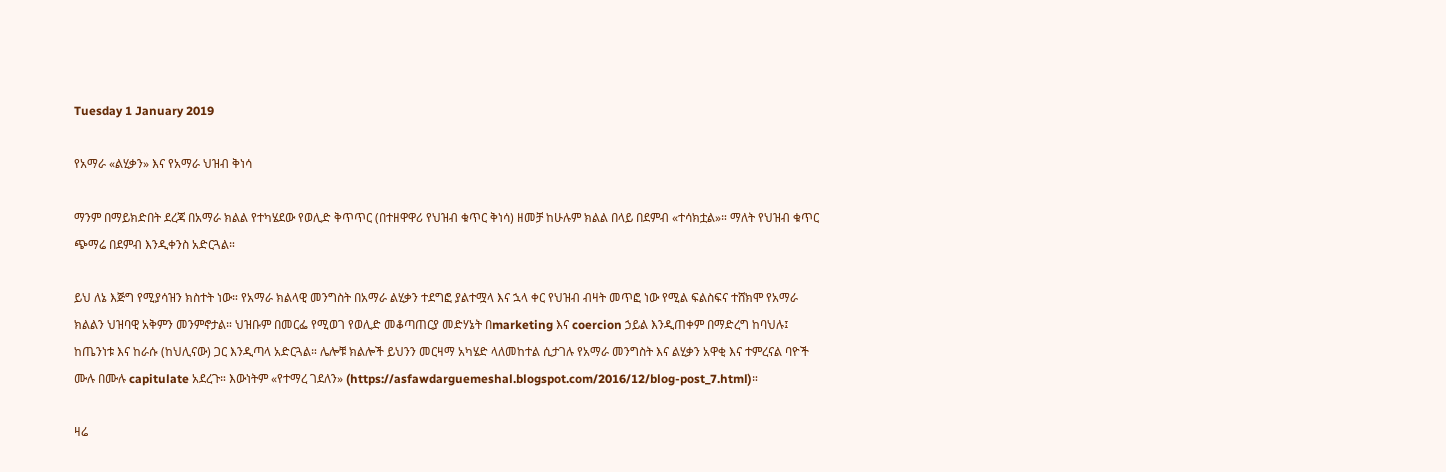Tuesday 1 January 2019

የአማራ «ልሂቃን» እና የአማራ ህዝብ ቅነሳ

ማንም በማይክድበት ደረጃ በአማራ ክልል የተካሄደው የወሊድ ቅጥጥር (በተዘዋዋሪ የህዝብ ቁጥር ቅነሳ) ዘመቻ ከሁሉም ክልል በላይ በደምብ «ተሳክቷል»። ማለት የህዝብ ቁጥር ጭማሬ በደምብ እንዲቀንስ አድርጓል።

ይህ ለኔ እጅግ የሚያሳዝን ክስተት ነው። የአማራ ክልላዊ መንግስት በአማራ ልሂቃን ተደግፎ ያልተሟላ እና ኋላ ቀር የህዝብ ብዛት መጥፎ ነው የሚል ፍልስፍና ተሸክሞ የአማራ ክልልን ህዝባዊ አቅምን መንምኖታል። ህዝቡም በመርፌ የሚወገ የወሊድ መቆጣጠርያ መድሃኔት በmarketing እና coercion ኃይል እንዲጠቀም በማድረግ ከባህሉ፤ ከጤንነቱ እና ከራሱ (ከህሊናው) ጋር እንዲጣላ አድርጓል። ሌሎቹ ክልሎች ይህንን መርዛማ አካሄድ ላለመከተል ሲታገሉ የአማራ መንግስት እና ልሂቃን አዋቂ እና ተምረናል ባዮች ሙሉ በሙሉ capitulate አደረጉ። እውነትም «የተማረ ገደለን» (https://asfawdarguemeshal.blogspot.com/2016/12/blog-post_7.html)።

ዛሬ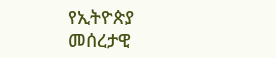የኢትዮጵያ መሰረታዊ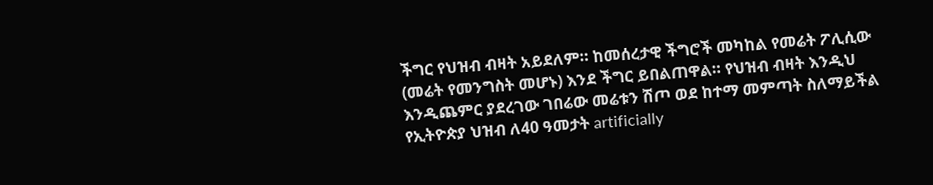ችግር የህዝብ ብዛት አይደለም። ከመሰረታዊ ችግሮች መካከል የመሬት ፖሊሲው (መሬት የመንግስት መሆኑ) እንደ ችግር ይበልጠዋል። የህዝብ ብዛት እንዲህ እንዲጨምር ያደረገው ገበሬው መሬቱን ሽጦ ወደ ከተማ መምጣት ስለማይችል የኢትዮጵያ ህዝብ ለ40 ዓመታት artificially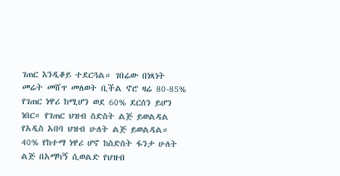ገጠር እንዲቆይ ተደርጓል። ገበሬው በነጻነት መሬት መሸጥ መለወት ቢችል ኖሮ ዛሬ 80-85% የገጠር ነዋሪ ከሚሆን ወደ 60% ደርሰን ይሆን ነበር። የገጠር ህዝብ ስድስት ልጅ ይወልዳል የአዲስ አበባ ህዝብ ሁለት ልጅ ይወልዳል። 40% የከተማ ነዋሪ ሆኖ ከስድስት ፋንታ ሁለት ልጅ በአማካኝ ሲወልድ የህዝብ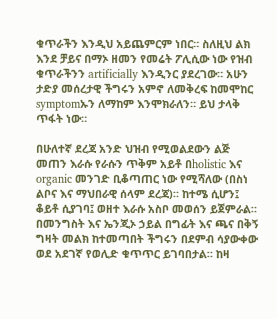ቁጥራችን እንዲህ አይጨምርም ነበር። ስለዚህ ልክ እንደ ቻይና በማኦ ዘመን የመሬት ፖሊሲው ነው የዝብ ቁጥራችንን artificially እንዲንር ያደረገው። አሁን ታድያ መሰረታዊ ችግሩን አምኖ ለመቅረፍ ከመሞከር symptomኡን ለማከም እንሞክራለን። ይህ ታላቅ ጥፋት ነው።

በሁለተኛ ደረጃ አንድ ህዝብ የሚወልደውን ልጅ መጠን እራሱ የራሱን ጥቅም አይቶ በholistic እና organic መንገድ ቢቆጣጠር ነው የሚሻለው (በስነ ልቦና እና ማህበራዊ ሰላም ደረጃ)። ከተሜ ሲሆን፤ ቆይቶ ሲያገባ፤ ወዘተ እራሱ አስቦ መወሰን ይጀምራል። በመንግስት እና ኤንጂኦ ኃይል በግፊት እና ጫና በቅኝ ግዛት መልክ ከተመጣበት ችግሩን በደምብ ሳያውቀው ወደ አደገኛ የወሊድ ቁጥጥር ይገባበታል። ከዛ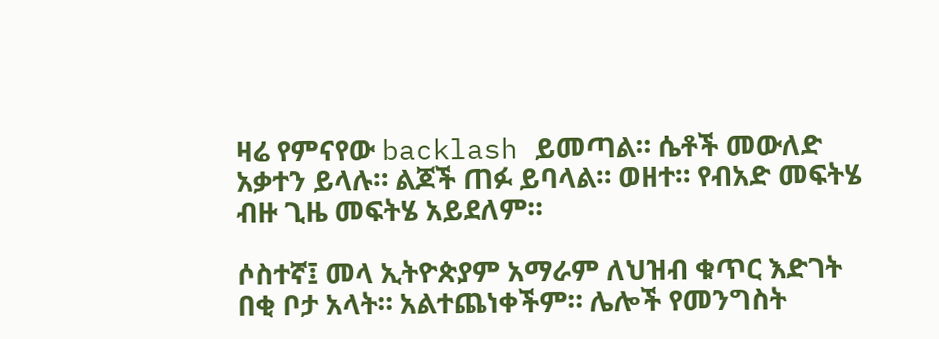ዛሬ የምናየው backlash ይመጣል። ሴቶች መውለድ አቃተን ይላሉ። ልጆች ጠፉ ይባላል። ወዘተ። የብአድ መፍትሄ ብዙ ጊዜ መፍትሄ አይደለም።

ሶስተኛ፤ መላ ኢትዮጵያም አማራም ለህዝብ ቁጥር እድገት በቂ ቦታ አላት። አልተጨነቀችም። ሌሎች የመንግስት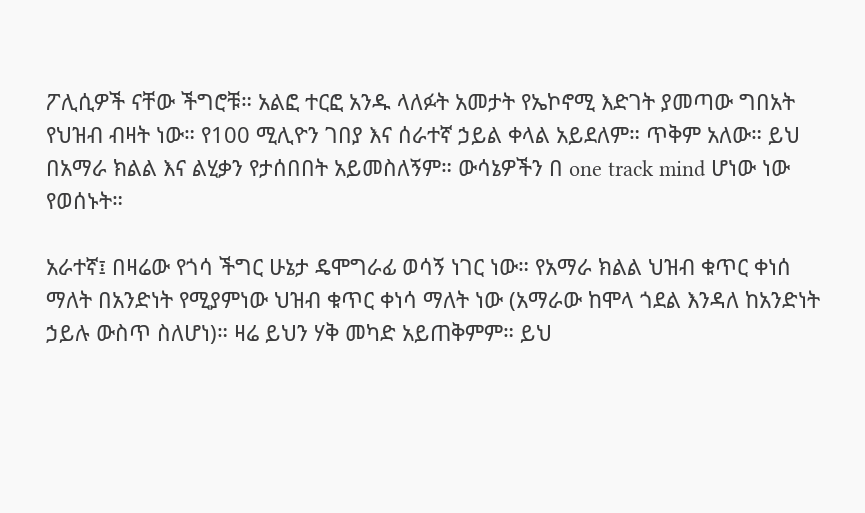ፖሊሲዎች ናቸው ችግሮቹ። አልፎ ተርፎ አንዱ ላለፉት አመታት የኤኮኖሚ እድገት ያመጣው ግበአት የህዝብ ብዛት ነው። የ100 ሚሊዮን ገበያ እና ሰራተኛ ኃይል ቀላል አይደለም። ጥቅም አለው። ይህ በአማራ ክልል እና ልሂቃን የታሰበበት አይመስለኝም። ውሳኔዎችን በ one track mind ሆነው ነው የወሰኑት።

አራተኛ፤ በዛሬው የጎሳ ችግር ሁኔታ ዴሞግራፊ ወሳኝ ነገር ነው። የአማራ ክልል ህዝብ ቁጥር ቀነሰ ማለት በአንድነት የሚያምነው ህዝብ ቁጥር ቀነሳ ማለት ነው (አማራው ከሞላ ጎደል እንዳለ ከአንድነት ኃይሉ ውስጥ ስለሆነ)። ዛሬ ይህን ሃቅ መካድ አይጠቅምም። ይህ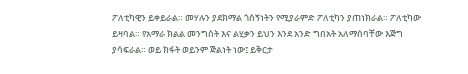ፖለቲካዊን ይቀይራል። መሃሉን ያደክማል ጎሰኝነትን የሚያራምድ ፖለቲካን ያጠነክራል። ፖለቲካው ይዛባል። የአማራ ክልል መንግስት እና ልሂቃን ይህን እንደ አንድ ግበአት አለማሰባቸው እጅግ ያሳፍራል። ወይ ክፋት ወይንም ጅልነት ነው፤ ይቅርታ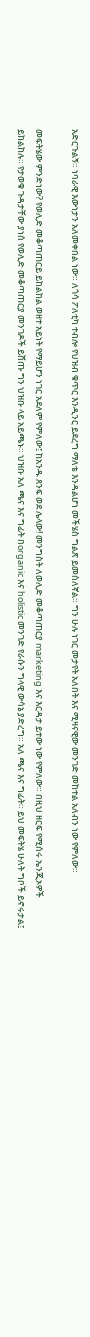አድርጉልኝ። ነባራዊ እውነታን አለመቀበል ነው። ለጎሳ ፖለቲካ ተብሎ የህዝብ ቁጥር እንዲንር ይደረግ ማለቴ እንዳልሆነ መችሄስ ግልጽ ይመስለኛል። ግን ሁሉ ነገር መታየት አለበት እና ሚዛናዊው መንገድ መከተል አለብን ነው የምለው።

መፍትሄው ምንድነው? የወሊድ መቆጣጠርይ ይከልከል ወዘተ አይነት የማይሆን ነገር አደለም የምለው፤ ከአንዱ ጸንፍ ወደ ሌላው! መንግስት ለወሊድ መቆጣጠርያ marketing እና እርዳታ ይተው ነው የምለው። በዚህ ዘርፍ የሚሰሩ ኤንጂኦዎች ይከልከሉ። የታወቁ ጉዳታቸው ያነሰ የወሊድ መቆጣጠርያ መንገዶች ይሸጡ ግን ህዝቡ ላይ አይጫኑ። ህዝቡ አለ ጫና እና ግፊት በorganic እና holistic መንገድ የራሱን ግላዊ ውሳኔ ያድረግ። አለ ጫና እና ግፊት። ይህ መፍትሄ ሁለት ግቦች ይኖሩታል፤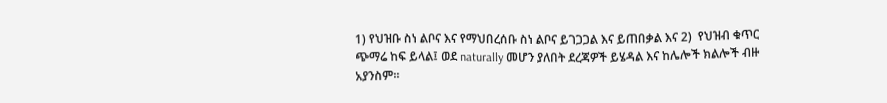1) የህዝቡ ስነ ልቦና እና የማህበረሰቡ ስነ ልቦና ይገጋጋል እና ይጠበቃል እና 2)  የህዝብ ቁጥር ጭማሬ ከፍ ይላል፤ ወደ naturally መሆን ያለበት ደረጃዎች ይሄዳል እና ከሌሎች ክልሎች ብዙ አያንስም።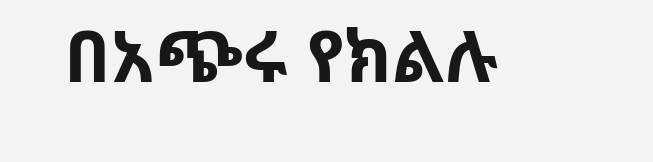በአጭሩ የክልሉ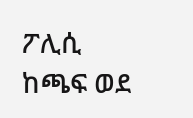ፖሊሲ ከጫፍ ወደ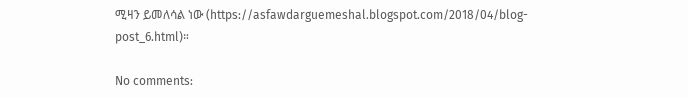ሚዛን ይመለሳል ነው (https://asfawdarguemeshal.blogspot.com/2018/04/blog-post_6.html)።

No comments: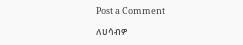Post a Comment

ለሀሳብዎ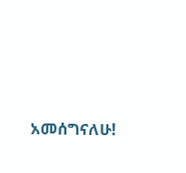አመሰግናለሁ!